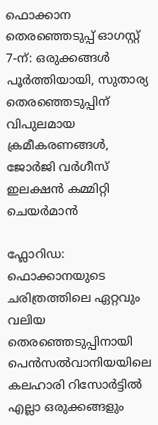ഫൊക്കാന തെരഞ്ഞെടുപ്പ് ഓഗസ്റ്റ് 7-ന്: ഒരുക്കങ്ങൾ പൂർത്തിയായി, സുതാര്യ തെരഞ്ഞെടുപ്പിന് വിപുലമായ ക്രമീകരണങ്ങൾ, ജോർജി വർഗീസ് ഇലക്ഷൻ കമ്മിറ്റി ചെയർമാൻ

ഫ്ലോറിഡ: ഫൊക്കാനയുടെ ചരിത്രത്തിലെ ഏറ്റവും വലിയ തെരഞ്ഞെടുപ്പിനായി പെൻസൽവാനിയയിലെ കലഹാരി റിസോർട്ടിൽ എല്ലാ ഒരുക്കങ്ങളും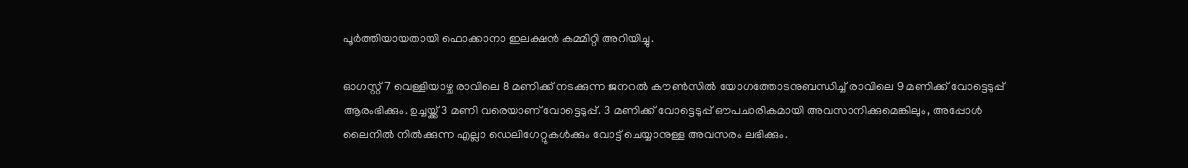പൂർത്തിയായതായി ഫൊക്കാനാ ഇലക്ഷൻ കമ്മിറ്റി അറിയിച്ചു.

ഓഗസ്റ്റ് 7 വെള്ളിയാഴ്ച രാവിലെ 8 മണിക്ക് നടക്കുന്ന ജനറൽ കൗൺസിൽ യോഗത്തോടനുബന്ധിച്ച് രാവിലെ 9 മണിക്ക് വോട്ടെടുപ്പ് ആരംഭിക്കും. ഉച്ചയ്ക്ക് 3 മണി വരെയാണ് വോട്ടെടുപ്പ്. 3 മണിക്ക് വോട്ടെടുപ്പ് ഔപചാരികമായി അവസാനിക്കുമെങ്കിലും, അപ്പോൾ ലൈനിൽ നിൽക്കുന്ന എല്ലാ ഡെലിഗേറ്റുകൾക്കും വോട്ട് ചെയ്യാനുള്ള അവസരം ലഭിക്കും.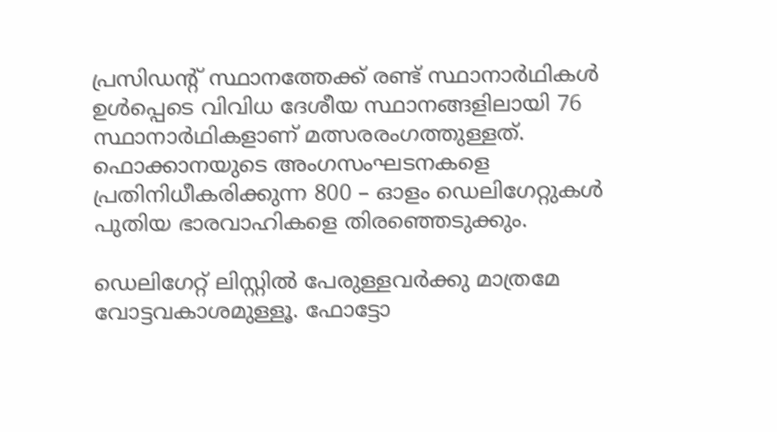പ്രസിഡന്റ് സ്ഥാനത്തേക്ക് രണ്ട് സ്ഥാനാർഥികൾ ഉൾപ്പെടെ വിവിധ ദേശീയ സ്ഥാനങ്ങളിലായി 76 സ്ഥാനാർഥികളാണ് മത്സരരംഗത്തുള്ളത്. ഫൊക്കാനയുടെ അംഗസംഘടനകളെ പ്രതിനിധീകരിക്കുന്ന 800 – ഓളം ഡെലിഗേറ്റുകൾ പുതിയ ഭാരവാഹികളെ തിരഞ്ഞെടുക്കും.

ഡെലിഗേറ്റ് ലിസ്റ്റിൽ പേരുള്ളവർക്കു മാത്രമേ വോട്ടവകാശമുള്ളൂ. ഫോട്ടോ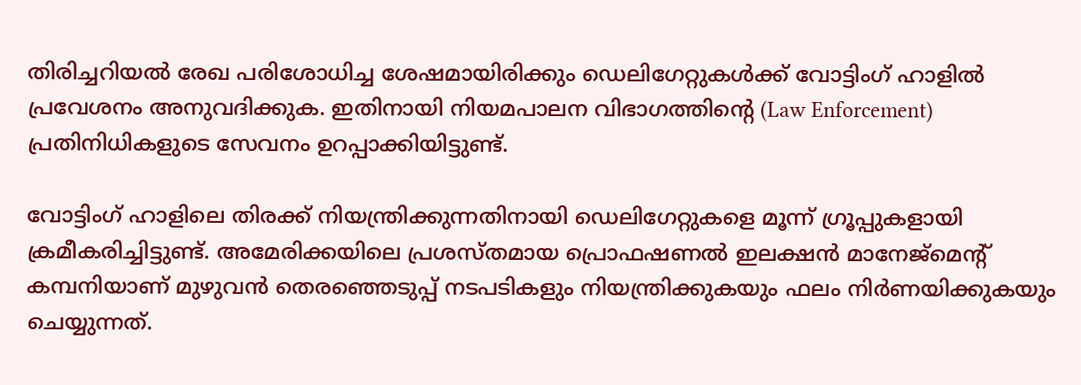തിരിച്ചറിയൽ രേഖ പരിശോധിച്ച ശേഷമായിരിക്കും ഡെലിഗേറ്റുകൾക്ക് വോട്ടിംഗ് ഹാളിൽ പ്രവേശനം അനുവദിക്കുക. ഇതിനായി നിയമപാലന വിഭാഗത്തിന്റെ (Law Enforcement) പ്രതിനിധികളുടെ സേവനം ഉറപ്പാക്കിയിട്ടുണ്ട്.

വോട്ടിംഗ് ഹാളിലെ തിരക്ക് നിയന്ത്രിക്കുന്നതിനായി ഡെലിഗേറ്റുകളെ മൂന്ന് ഗ്രൂപ്പുകളായി ക്രമീകരിച്ചിട്ടുണ്ട്. അമേരിക്കയിലെ പ്രശസ്തമായ പ്രൊഫഷണൽ ഇലക്ഷൻ മാനേജ്മെന്റ് കമ്പനിയാണ് മുഴുവൻ തെരഞ്ഞെടുപ്പ് നടപടികളും നിയന്ത്രിക്കുകയും ഫലം നിർണയിക്കുകയും ചെയ്യുന്നത്.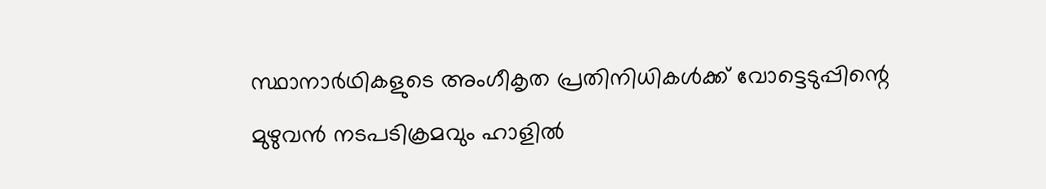സ്ഥാനാർഥികളുടെ അംഗീകൃത പ്രതിനിധികൾക്ക് വോട്ടെടുപ്പിന്റെ മുഴുവൻ നടപടിക്രമവും ഹാളിൽ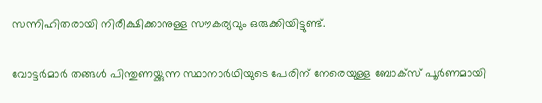സന്നിഹിതരായി നിരീക്ഷിക്കാനുള്ള സൗകര്യവും ഒരുക്കിയിട്ടുണ്ട്.

വോട്ടർമാർ തങ്ങൾ പിന്തുണയ്ക്കുന്ന സ്ഥാനാർഥിയുടെ പേരിന് നേരെയുള്ള ബോക്സ് പൂർണമായി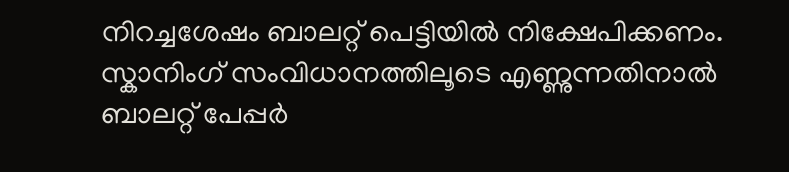നിറച്ചശേഷം ബാലറ്റ് പെട്ടിയിൽ നിക്ഷേപിക്കണം. സ്കാനിംഗ് സംവിധാനത്തിലൂടെ എണ്ണുന്നതിനാൽ ബാലറ്റ് പേപ്പർ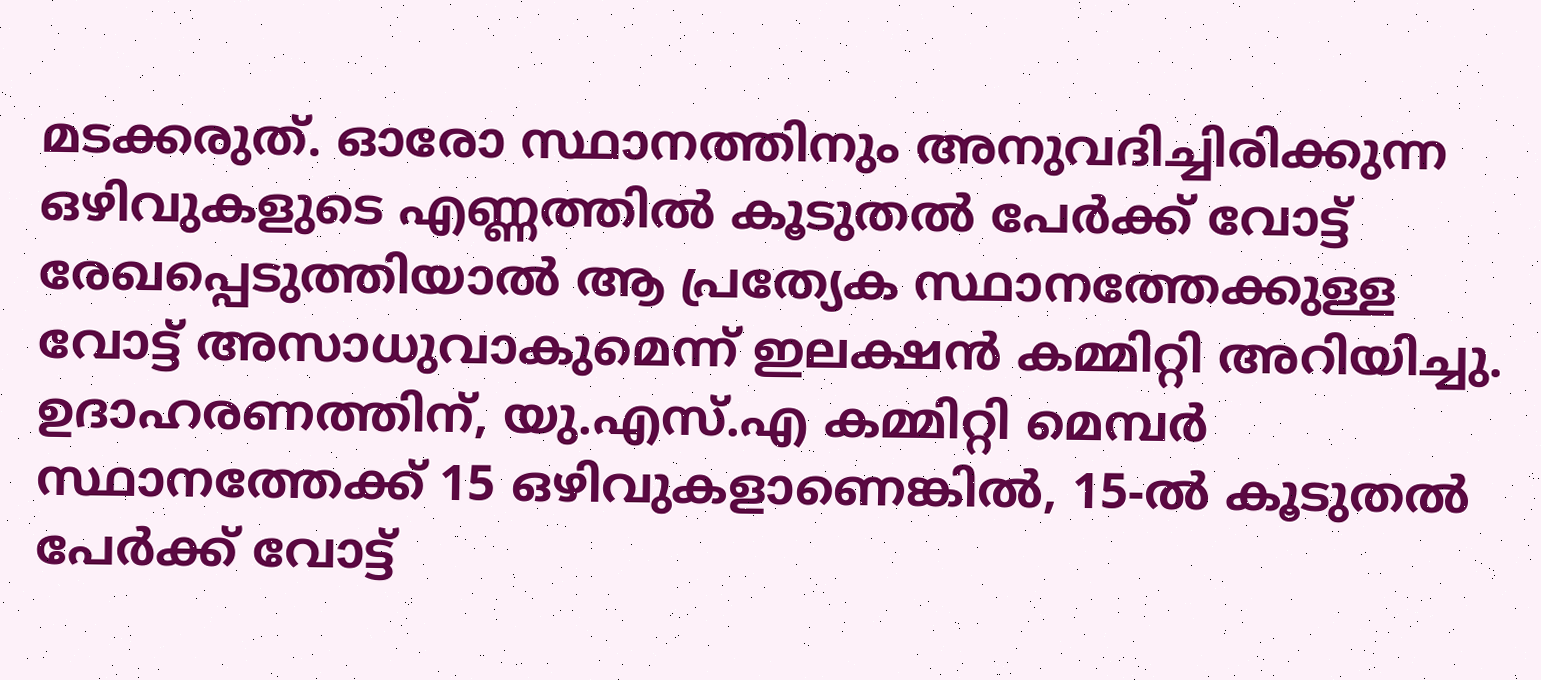മടക്കരുത്. ഓരോ സ്ഥാനത്തിനും അനുവദിച്ചിരിക്കുന്ന ഒഴിവുകളുടെ എണ്ണത്തിൽ കൂടുതൽ പേർക്ക് വോട്ട് രേഖപ്പെടുത്തിയാൽ ആ പ്രത്യേക സ്ഥാനത്തേക്കുള്ള വോട്ട് അസാധുവാകുമെന്ന് ഇലക്ഷൻ കമ്മിറ്റി അറിയിച്ചു. ഉദാഹരണത്തിന്, യു.എസ്.എ കമ്മിറ്റി മെമ്പർ സ്ഥാനത്തേക്ക് 15 ഒഴിവുകളാണെങ്കിൽ, 15-ൽ കൂടുതൽ പേർക്ക് വോട്ട്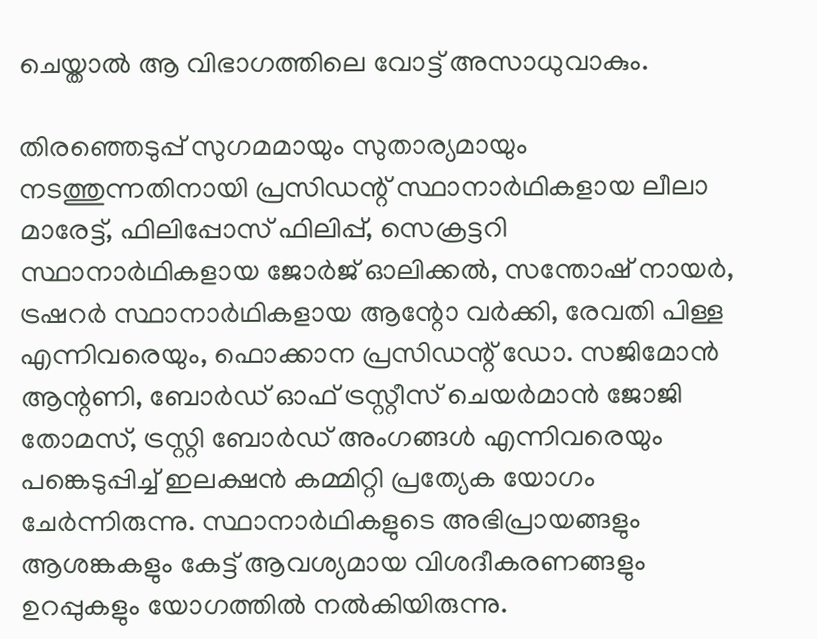ചെയ്താൽ ആ വിഭാഗത്തിലെ വോട്ട് അസാധുവാകും.

തിരഞ്ഞെടുപ്പ് സുഗമമായും സുതാര്യമായും നടത്തുന്നതിനായി പ്രസിഡന്റ് സ്ഥാനാർഥികളായ ലീലാ മാരേട്ട്, ഫിലിപ്പോസ് ഫിലിപ്പ്, സെക്രട്ടറി സ്ഥാനാർഥികളായ ജോർജ് ഓലിക്കൽ, സന്തോഷ് നായർ, ട്രഷറർ സ്ഥാനാർഥികളായ ആന്റോ വർക്കി, രേവതി പിള്ള എന്നിവരെയും, ഫൊക്കാന പ്രസിഡന്റ് ഡോ. സജിമോൻ ആന്റണി, ബോർഡ് ഓഫ് ട്രസ്റ്റീസ് ചെയർമാൻ ജോജി തോമസ്, ട്രസ്റ്റി ബോർഡ് അംഗങ്ങൾ എന്നിവരെയും പങ്കെടുപ്പിച്ച് ഇലക്ഷൻ കമ്മിറ്റി പ്രത്യേക യോഗം ചേർന്നിരുന്നു. സ്ഥാനാർഥികളുടെ അഭിപ്രായങ്ങളും ആശങ്കകളും കേട്ട് ആവശ്യമായ വിശദീകരണങ്ങളും ഉറപ്പുകളും യോഗത്തിൽ നൽകിയിരുന്നു.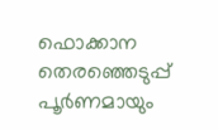ഫൊക്കാന തെരഞ്ഞെടുപ്പ് പൂർണമായും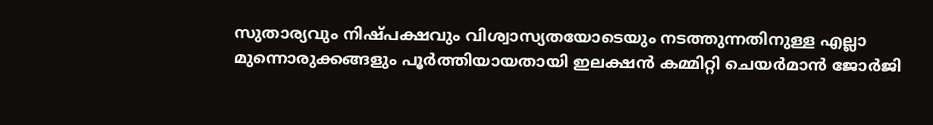സുതാര്യവും നിഷ്പക്ഷവും വിശ്വാസ്യതയോടെയും നടത്തുന്നതിനുള്ള എല്ലാ മുന്നൊരുക്കങ്ങളും പൂർത്തിയായതായി ഇലക്ഷൻ കമ്മിറ്റി ചെയർമാൻ ജോർജി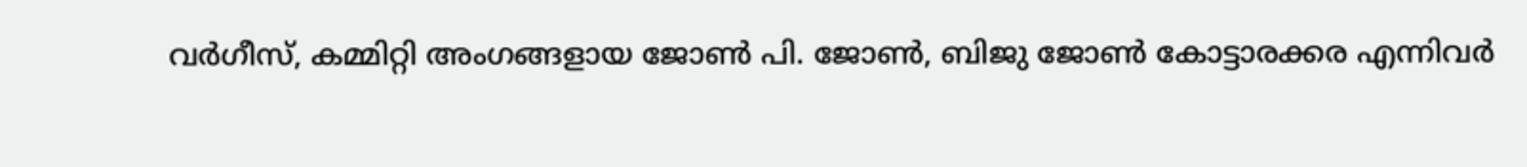വർഗീസ്, കമ്മിറ്റി അംഗങ്ങളായ ജോൺ പി. ജോൺ, ബിജു ജോൺ കോട്ടാരക്കര എന്നിവർ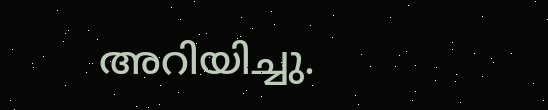അറിയിച്ചു.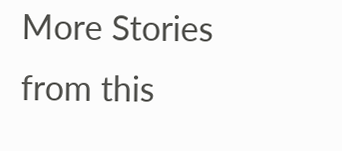More Stories from this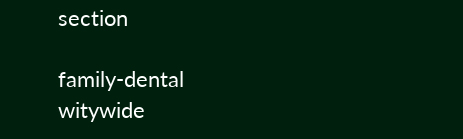section

family-dental
witywide